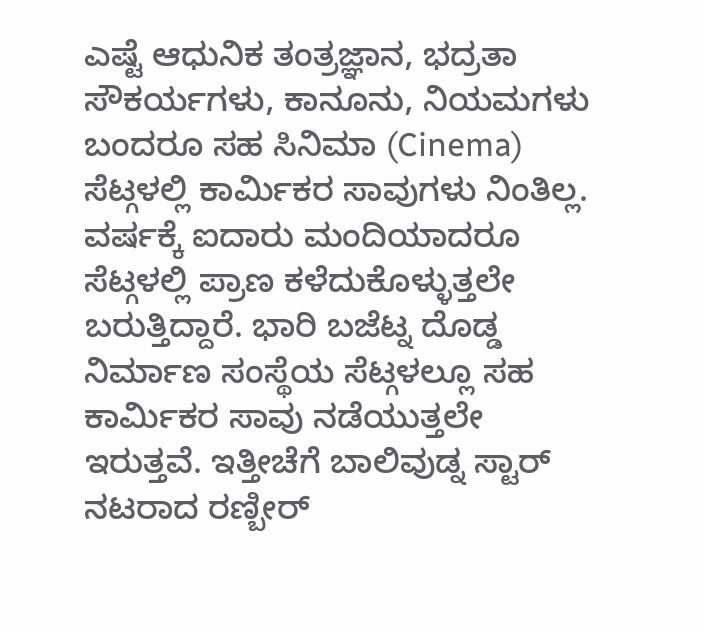ಎಷ್ಟೆ ಆಧುನಿಕ ತಂತ್ರಜ್ಞಾನ, ಭದ್ರತಾ ಸೌಕರ್ಯಗಳು, ಕಾನೂನು, ನಿಯಮಗಳು ಬಂದರೂ ಸಹ ಸಿನಿಮಾ (Cinema) ಸೆಟ್ಗಳಲ್ಲಿ ಕಾರ್ಮಿಕರ ಸಾವುಗಳು ನಿಂತಿಲ್ಲ. ವರ್ಷಕ್ಕೆ ಐದಾರು ಮಂದಿಯಾದರೂ ಸೆಟ್ಗಳಲ್ಲಿ ಪ್ರಾಣ ಕಳೆದುಕೊಳ್ಳುತ್ತಲೇ ಬರುತ್ತಿದ್ದಾರೆ. ಭಾರಿ ಬಜೆಟ್ನ ದೊಡ್ಡ ನಿರ್ಮಾಣ ಸಂಸ್ಥೆಯ ಸೆಟ್ಗಳಲ್ಲೂ ಸಹ ಕಾರ್ಮಿಕರ ಸಾವು ನಡೆಯುತ್ತಲೇ ಇರುತ್ತವೆ. ಇತ್ತೀಚೆಗೆ ಬಾಲಿವುಡ್ನ ಸ್ಟಾರ್ ನಟರಾದ ರಣ್ಬೀರ್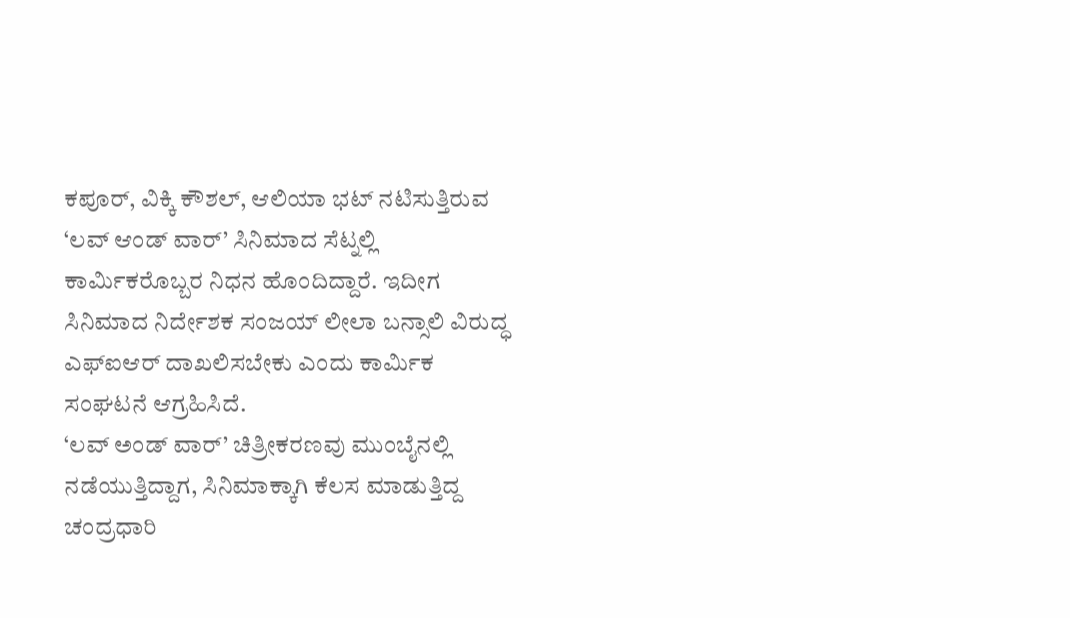ಕಪೂರ್, ವಿಕ್ಕಿ ಕೌಶಲ್, ಆಲಿಯಾ ಭಟ್ ನಟಿಸುತ್ತಿರುವ ‘ಲವ್ ಆಂಡ್ ವಾರ್’ ಸಿನಿಮಾದ ಸೆಟ್ನಲ್ಲಿ ಕಾರ್ಮಿಕರೊಬ್ಬರ ನಿಧನ ಹೊಂದಿದ್ದಾರೆ. ಇದೀಗ ಸಿನಿಮಾದ ನಿರ್ದೇಶಕ ಸಂಜಯ್ ಲೀಲಾ ಬನ್ಸಾಲಿ ವಿರುದ್ಧ ಎಫ್ಐಆರ್ ದಾಖಲಿಸಬೇಕು ಎಂದು ಕಾರ್ಮಿಕ ಸಂಘಟನೆ ಆಗ್ರಹಿಸಿದೆ.
‘ಲವ್ ಅಂಡ್ ವಾರ್’ ಚಿತ್ರೀಕರಣವು ಮುಂಬೈನಲ್ಲಿ ನಡೆಯುತ್ತಿದ್ದಾಗ, ಸಿನಿಮಾಕ್ಕಾಗಿ ಕೆಲಸ ಮಾಡುತ್ತಿದ್ದ ಚಂದ್ರಧಾರಿ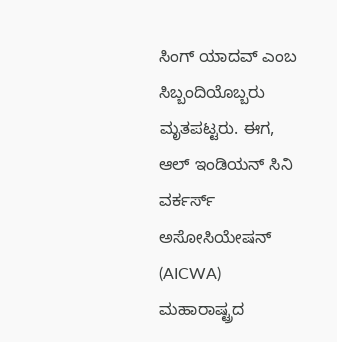ಸಿಂಗ್ ಯಾದವ್ ಎಂಬ ಸಿಬ್ಬಂದಿಯೊಬ್ಬರು ಮೃತಪಟ್ಟರು. ಈಗ, ಆಲ್ ಇಂಡಿಯನ್ ಸಿನಿ ವರ್ಕರ್ಸ್ ಅಸೋಸಿಯೇಷನ್ (AICWA) ಮಹಾರಾಷ್ಟ್ರದ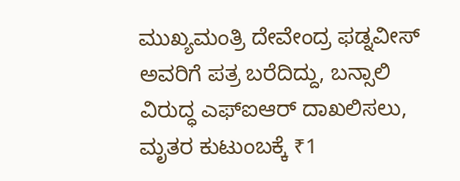ಮುಖ್ಯಮಂತ್ರಿ ದೇವೇಂದ್ರ ಫಡ್ನವೀಸ್ ಅವರಿಗೆ ಪತ್ರ ಬರೆದಿದ್ದು, ಬನ್ಸಾಲಿ ವಿರುದ್ಧ ಎಫ್ಐಆರ್ ದಾಖಲಿಸಲು, ಮೃತರ ಕುಟುಂಬಕ್ಕೆ ₹1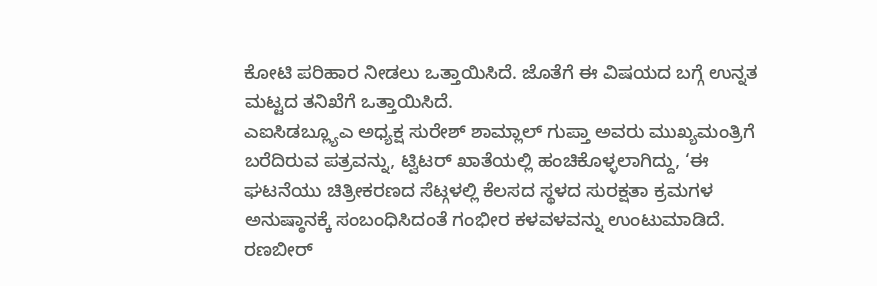ಕೋಟಿ ಪರಿಹಾರ ನೀಡಲು ಒತ್ತಾಯಿಸಿದೆ. ಜೊತೆಗೆ ಈ ವಿಷಯದ ಬಗ್ಗೆ ಉನ್ನತ ಮಟ್ಟದ ತನಿಖೆಗೆ ಒತ್ತಾಯಿಸಿದೆ.
ಎಐಸಿಡಬ್ಲ್ಯೂಎ ಅಧ್ಯಕ್ಷ ಸುರೇಶ್ ಶಾಮ್ಲಾಲ್ ಗುಪ್ತಾ ಅವರು ಮುಖ್ಯಮಂತ್ರಿಗೆ ಬರೆದಿರುವ ಪತ್ರವನ್ನು, ಟ್ವಿಟರ್ ಖಾತೆಯಲ್ಲಿ ಹಂಚಿಕೊಳ್ಳಲಾಗಿದ್ದು, ‘ಈ ಘಟನೆಯು ಚಿತ್ರೀಕರಣದ ಸೆಟ್ಗಳಲ್ಲಿ ಕೆಲಸದ ಸ್ಥಳದ ಸುರಕ್ಷತಾ ಕ್ರಮಗಳ ಅನುಷ್ಠಾನಕ್ಕೆ ಸಂಬಂಧಿಸಿದಂತೆ ಗಂಭೀರ ಕಳವಳವನ್ನು ಉಂಟುಮಾಡಿದೆ. ರಣಬೀರ್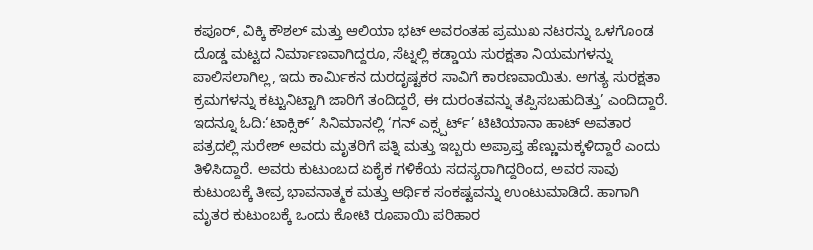ಕಪೂರ್, ವಿಕ್ಕಿ ಕೌಶಲ್ ಮತ್ತು ಆಲಿಯಾ ಭಟ್ ಅವರಂತಹ ಪ್ರಮುಖ ನಟರನ್ನು ಒಳಗೊಂಡ ದೊಡ್ಡ ಮಟ್ಟದ ನಿರ್ಮಾಣವಾಗಿದ್ದರೂ, ಸೆಟ್ನಲ್ಲಿ ಕಡ್ಡಾಯ ಸುರಕ್ಷತಾ ನಿಯಮಗಳನ್ನು ಪಾಲಿಸಲಾಗಿಲ್ಲ, ಇದು ಕಾರ್ಮಿಕನ ದುರದೃಷ್ಟಕರ ಸಾವಿಗೆ ಕಾರಣವಾಯಿತು. ಅಗತ್ಯ ಸುರಕ್ಷತಾ ಕ್ರಮಗಳನ್ನು ಕಟ್ಟುನಿಟ್ಟಾಗಿ ಜಾರಿಗೆ ತಂದಿದ್ದರೆ, ಈ ದುರಂತವನ್ನು ತಪ್ಪಿಸಬಹುದಿತ್ತು’ ಎಂದಿದ್ದಾರೆ.
ಇದನ್ನೂ ಓದಿ:‘ಟಾಕ್ಸಿಕ್’ ಸಿನಿಮಾನಲ್ಲಿ ‘ಗನ್ ಎಕ್ಸ್ಪರ್ಟ್’ ಟಿಟಿಯಾನಾ ಹಾಟ್ ಅವತಾರ
ಪತ್ರದಲ್ಲಿ ಸುರೇಶ್ ಅವರು ಮೃತರಿಗೆ ಪತ್ನಿ ಮತ್ತು ಇಬ್ಬರು ಅಪ್ರಾಪ್ತ ಹೆಣ್ಣುಮಕ್ಕಳಿದ್ದಾರೆ ಎಂದು ತಿಳಿಸಿದ್ದಾರೆ. ಅವರು ಕುಟುಂಬದ ಏಕೈಕ ಗಳಿಕೆಯ ಸದಸ್ಯರಾಗಿದ್ದರಿಂದ, ಅವರ ಸಾವು ಕುಟುಂಬಕ್ಕೆ ತೀವ್ರ ಭಾವನಾತ್ಮಕ ಮತ್ತು ಆರ್ಥಿಕ ಸಂಕಷ್ಟವನ್ನು ಉಂಟುಮಾಡಿದೆ. ಹಾಗಾಗಿ ಮೃತರ ಕುಟುಂಬಕ್ಕೆ ಒಂದು ಕೋಟಿ ರೂಪಾಯಿ ಪರಿಹಾರ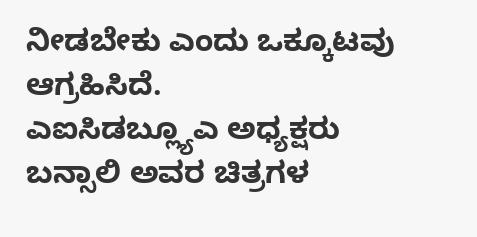ನೀಡಬೇಕು ಎಂದು ಒಕ್ಕೂಟವು ಆಗ್ರಹಿಸಿದೆ.
ಎಐಸಿಡಬ್ಲ್ಯೂಎ ಅಧ್ಯಕ್ಷರು ಬನ್ಸಾಲಿ ಅವರ ಚಿತ್ರಗಳ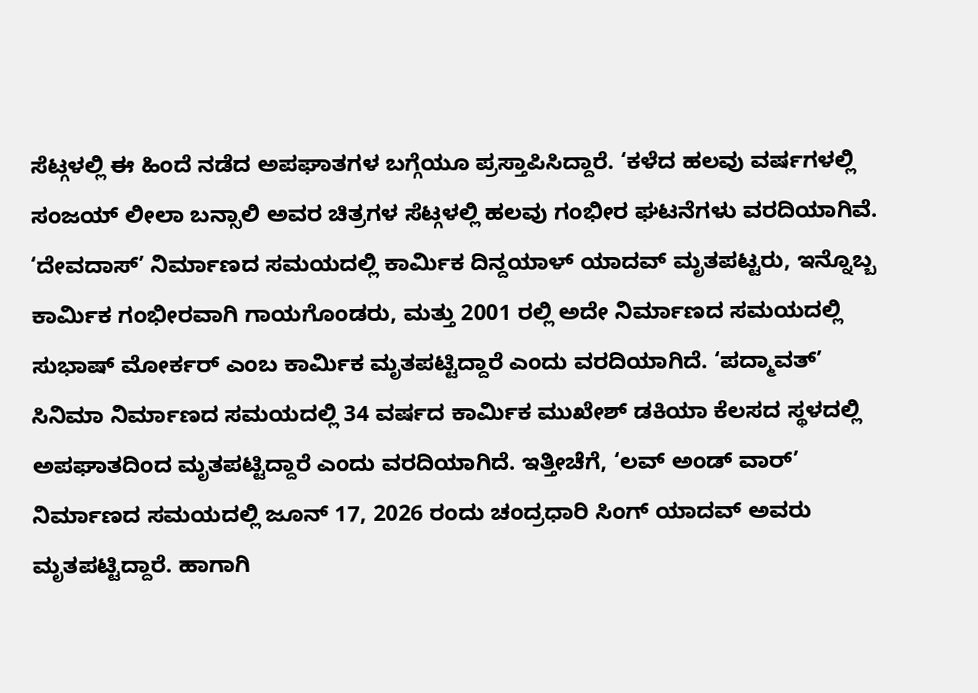ಸೆಟ್ಗಳಲ್ಲಿ ಈ ಹಿಂದೆ ನಡೆದ ಅಪಘಾತಗಳ ಬಗ್ಗೆಯೂ ಪ್ರಸ್ತಾಪಿಸಿದ್ದಾರೆ. ‘ಕಳೆದ ಹಲವು ವರ್ಷಗಳಲ್ಲಿ ಸಂಜಯ್ ಲೀಲಾ ಬನ್ಸಾಲಿ ಅವರ ಚಿತ್ರಗಳ ಸೆಟ್ಗಳಲ್ಲಿ ಹಲವು ಗಂಭೀರ ಘಟನೆಗಳು ವರದಿಯಾಗಿವೆ. ‘ದೇವದಾಸ್’ ನಿರ್ಮಾಣದ ಸಮಯದಲ್ಲಿ ಕಾರ್ಮಿಕ ದಿನ್ದಯಾಳ್ ಯಾದವ್ ಮೃತಪಟ್ಟರು, ಇನ್ನೊಬ್ಬ ಕಾರ್ಮಿಕ ಗಂಭೀರವಾಗಿ ಗಾಯಗೊಂಡರು, ಮತ್ತು 2001 ರಲ್ಲಿ ಅದೇ ನಿರ್ಮಾಣದ ಸಮಯದಲ್ಲಿ ಸುಭಾಷ್ ಮೋರ್ಕರ್ ಎಂಬ ಕಾರ್ಮಿಕ ಮೃತಪಟ್ಟಿದ್ದಾರೆ ಎಂದು ವರದಿಯಾಗಿದೆ. ‘ಪದ್ಮಾವತ್’ ಸಿನಿಮಾ ನಿರ್ಮಾಣದ ಸಮಯದಲ್ಲಿ 34 ವರ್ಷದ ಕಾರ್ಮಿಕ ಮುಖೇಶ್ ಡಕಿಯಾ ಕೆಲಸದ ಸ್ಥಳದಲ್ಲಿ ಅಪಘಾತದಿಂದ ಮೃತಪಟ್ಟಿದ್ದಾರೆ ಎಂದು ವರದಿಯಾಗಿದೆ. ಇತ್ತೀಚೆಗೆ, ‘ಲವ್ ಅಂಡ್ ವಾರ್’ ನಿರ್ಮಾಣದ ಸಮಯದಲ್ಲಿ ಜೂನ್ 17, 2026 ರಂದು ಚಂದ್ರಧಾರಿ ಸಿಂಗ್ ಯಾದವ್ ಅವರು ಮೃತಪಟ್ಟಿದ್ದಾರೆ. ಹಾಗಾಗಿ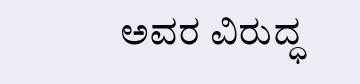ಅವರ ವಿರುದ್ಧ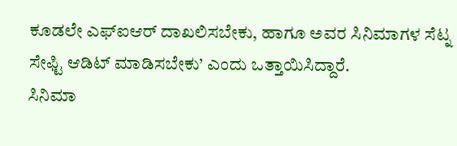ಕೂಡಲೇ ಎಫ್ಐಆರ್ ದಾಖಲಿಸಬೇಕು, ಹಾಗೂ ಅವರ ಸಿನಿಮಾಗಳ ಸೆಟ್ನ ಸೇಫ್ಟಿ ಆಡಿಟ್ ಮಾಡಿಸಬೇಕು’ ಎಂದು ಒತ್ತಾಯಿಸಿದ್ದಾರೆ.
ಸಿನಿಮಾ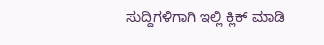ಸುದ್ದಿಗಳಿಗಾಗಿ ಇಲ್ಲಿ ಕ್ಲಿಕ್ ಮಾಡಿ